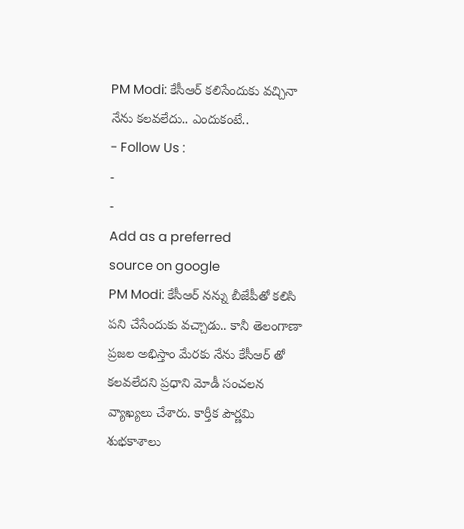PM Modi: కేసీఆర్ కలిసేందుకు వచ్చినా నేను కలవలేదు.. ఎందుకంటే..
- Follow Us :
-
-
Add as a preferred
source on google
PM Modi: కేసీఆర్ నన్ను బీజేపీతో కలిసి పని చేసేందుకు వచ్చాడు.. కానీ తెలంగాణా ప్రజల అభిస్తాం మేరకు నేను కేసీఆర్ తో కలవలేదని ప్రధాని మోడీ సంచలన వ్యాఖ్యలు చేశారు. కార్తీక పౌర్ణమి శుభకాశాలు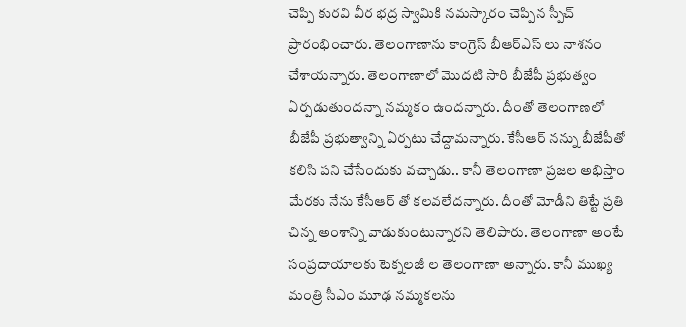చెప్పి కురవి వీర భద్ర స్వామికి నమస్కారం చెప్పిన స్పీచ్ ప్రారంభించారు. తెలంగాణాను కాంగ్రెస్ బీఆర్ఎస్ లు నాశనం చేశాయన్నారు. తెలంగాణాలో మొదటి సారి బీజేపీ ప్రభుత్వం ఏర్పడుతుందన్నా నమ్మకం ఉందన్నారు. దీంతో తెలంగాణలో బీజేపీ ప్రభుత్వాన్ని ఏర్పటు చేద్దామన్నారు. కేసీఆర్ నన్ను బీజేపీతో కలిసి పని చేసేందుకు వచ్చాడు.. కానీ తెలంగాణా ప్రజల అభిస్తాం మేరకు నేను కేసీఆర్ తో కలవలేదన్నారు. దీంతో మోడీని తిట్టే ప్రతి చిన్న అంశాన్ని వాడుకుంటున్నారని తెలిపారు. తెలంగాణా అంటే సంప్రదాయాలకు టెక్నలజీ ల తెలంగాణా అన్నారు. కానీ ముఖ్య మంత్రి సీఎం మూఢ నమ్మకలను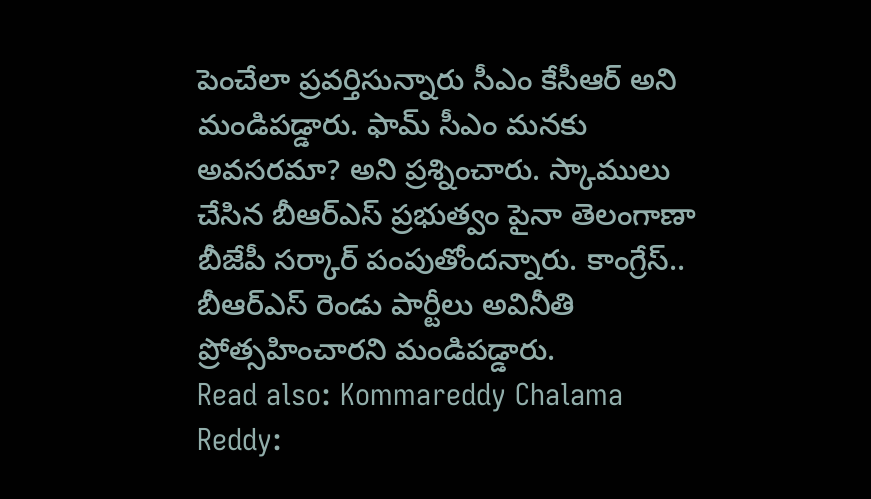పెంచేలా ప్రవర్తిసున్నారు సీఎం కేసీఆర్ అని మండిపడ్డారు. ఫామ్ సీఎం మనకు అవసరమా? అని ప్రశ్నించారు. స్కాములు చేసిన బీఆర్ఎస్ ప్రభుత్వం పైనా తెలంగాణా బీజేపీ సర్కార్ పంపుతోందన్నారు. కాంగ్రేస్.. బీఆర్ఎస్ రెండు పార్టీలు అవినీతి ప్రోత్సహించారని మండిపడ్డారు.
Read also: Kommareddy Chalama Reddy: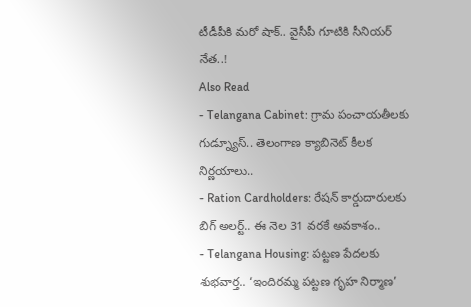టీడీపీకి మరో షాక్.. వైసీపీ గూటికి సీనియర్ నేత..!
Also Read
- Telangana Cabinet: గ్రామ పంచాయతీలకు గుడ్న్యూస్.. తెలంగాణ క్యాబినెట్ కీలక నిర్ణయాలు..
- Ration Cardholders: రేషన్ కార్డుదారులకు బిగ్ అలర్ట్.. ఈ నెల 31 వరకే అవకాశం..
- Telangana Housing: పట్టణ పేదలకు శుభవార్త.. ‘ఇందిరమ్మ పట్టణ గృహ నిర్మాణ’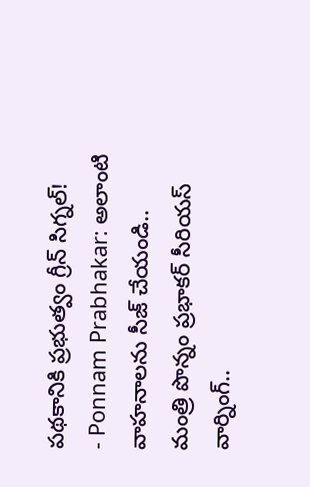పథకానికి ప్రభుత్వం గ్రీన్ సిగ్నల్!
- Ponnam Prabhakar: అలాంటి వాహనాలను సీజ్ చేయండి.. మంత్రి పొన్నం ప్రభాకర్ సీరియస్ వార్నింగ్..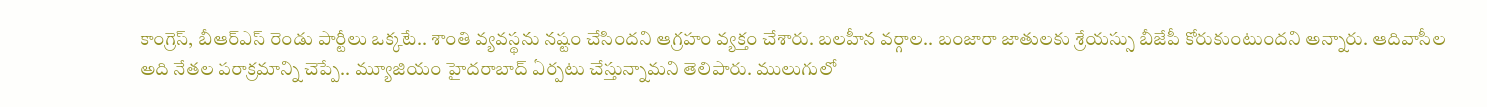కాంగ్రెస్, బీఆర్ఎస్ రెండు పార్టీలు ఒక్కటే.. శాంతి వ్యవస్థను నష్టం చేసిందని ఆగ్రహం వ్యక్తం చేశారు. బలహీన వర్గాల.. బంజారా జాతులకు శ్రేయస్సు బీజేపీ కోరుకుంటుందని అన్నారు. ఆదివాసీల అది నేతల పరాక్రమాన్ని చెప్పే.. మ్యూజియం హైదరాబాద్ ఏర్పటు చేస్తున్నామని తెలిపారు. ములుగులో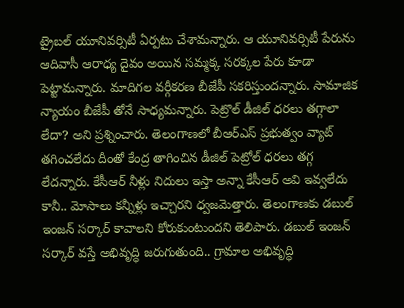ట్రైబల్ యూనివర్సిటీ ఏర్పటు చేశామన్నారు. ఆ యూనివర్సిటీ పేరును ఆదివాసీ ఆరాధ్య దైవం అయిన సమ్మక్క సరక్కల పేరు కూడా పెట్టామన్నారు. మాదిగల వర్గీకరణ బీజేపీ సకరిస్తుందన్నారు. సామాజిక న్యాయం బీజేపీ తోనే సాధ్యమన్నారు. పెట్రొల్ డీజిల్ ధరలు తగ్గాలా లేదా? అని ప్రశ్నించారు. తెలంగాణలో బీఆర్ఎస్ ప్రభుత్వం వ్యాట్ తగించలేదు దీంతో కేంద్ర తాగించిన డీజిల్ పెట్రోల్ ధరలు తగ్గ లేదన్నారు. కేసీఆర్ నీళ్లు నిదులు ఇస్తా అన్నా కేసీఆర్ అవి ఇవ్వలేదు కానీ.. మోసాలు కన్నీళ్లు ఇచ్చారని ధ్వజమెత్తారు. తెలంగాణకు డబుల్ ఇంజన్ సర్కార్ కావాలని కోరుకుంటుందని తెలిపారు. డబుల్ ఇంజన్ సర్కార్ వస్తే అభివృద్ధి జరుగుతుంది.. గ్రామాల అభివృద్ధి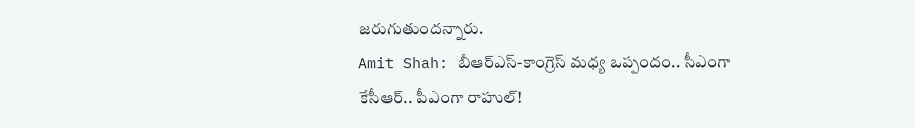జరుగుతుందన్నారు.
Amit Shah: బీఆర్ఎస్-కాంగ్రెస్ మధ్య ఒప్పందం.. సీఎంగా కేసీఆర్.. పీఎంగా రాహుల్!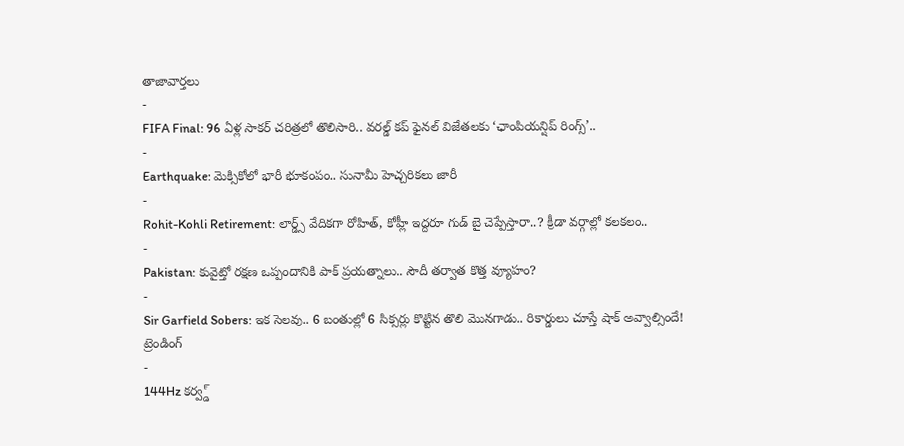తాజావార్తలు
-
FIFA Final: 96 ఏళ్ల సాకర్ చరిత్రలో తొలిసారి.. వరల్డ్ కప్ ఫైనల్ విజేతలకు ‘ఛాంపియన్షిప్ రింగ్స్’..
-
Earthquake: మెక్సికోలో భారీ భూకంపం.. సునామీ హెచ్చరికలు జారీ
-
Rohit-Kohli Retirement: లార్డ్స్ వేదికగా రోహిత్, కోహ్లీ ఇద్దరూ గుడ్ బై చెప్పేస్తారా..? క్రీడా వర్గాల్లో కలకలం..
-
Pakistan: కువైట్తో రక్షణ ఒప్పందానికి పాక్ ప్రయత్నాలు.. సౌదీ తర్వాత కొత్త వ్యూహం?
-
Sir Garfield Sobers: ఇక సెలవు.. 6 బంతుల్లో 6 సిక్సర్లు కొట్టిన తొలి మొనగాడు.. రికార్డులు చూస్తే షాక్ అవ్వాల్సిందే!
ట్రెండింగ్
-
144Hz కర్వ్డ్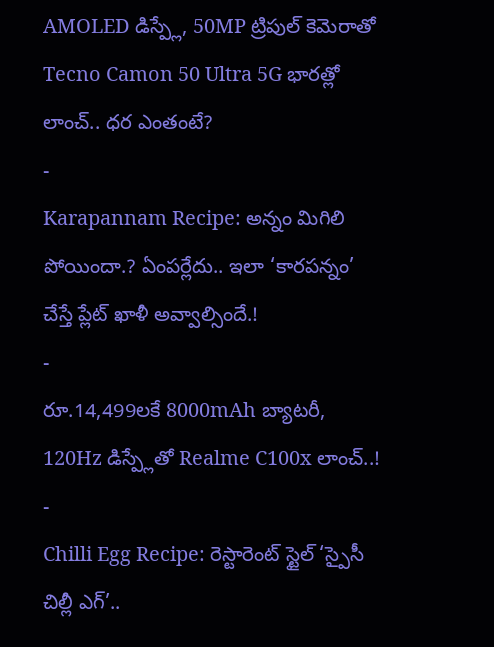AMOLED డిస్ప్లే, 50MP ట్రిపుల్ కెమెరాతో Tecno Camon 50 Ultra 5G భారత్లో లాంచ్.. ధర ఎంతంటే?
-
Karapannam Recipe: అన్నం మిగిలి పోయిందా.? ఏంపర్లేదు.. ఇలా ‘కారపన్నం’ చేస్తే ప్లేట్ ఖాళీ అవ్వాల్సిందే.!
-
రూ.14,499లకే 8000mAh బ్యాటరీ, 120Hz డిస్ప్లేతో Realme C100x లాంచ్..!
-
Chilli Egg Recipe: రెస్టారెంట్ స్టైల్ ‘స్పైసీ చిల్లీ ఎగ్’..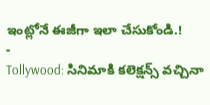ఇంట్లోనే ఈజీగా ఇలా చేసుకోండి.!
-
Tollywood: సినిమాకి కలెక్షన్స్ వచ్చినా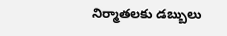నిర్మాతలకు డబ్బులు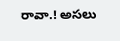రావా.! అసలు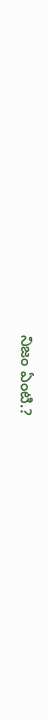నిజం ఏంటి.?